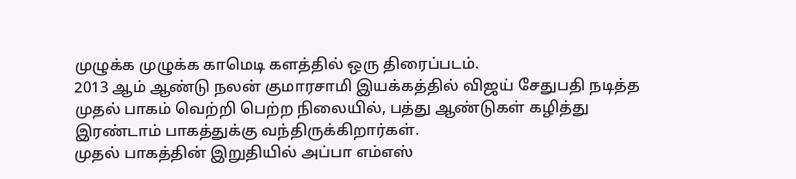முழுக்க முழுக்க காமெடி களத்தில் ஒரு திரைப்படம்.
2013 ஆம் ஆண்டு நலன் குமாரசாமி இயக்கத்தில் விஜய் சேதுபதி நடித்த முதல் பாகம் வெற்றி பெற்ற நிலையில், பத்து ஆண்டுகள் கழித்து இரண்டாம் பாகத்துக்கு வந்திருக்கிறார்கள்.
முதல் பாகத்தின் இறுதியில் அப்பா எம்எஸ்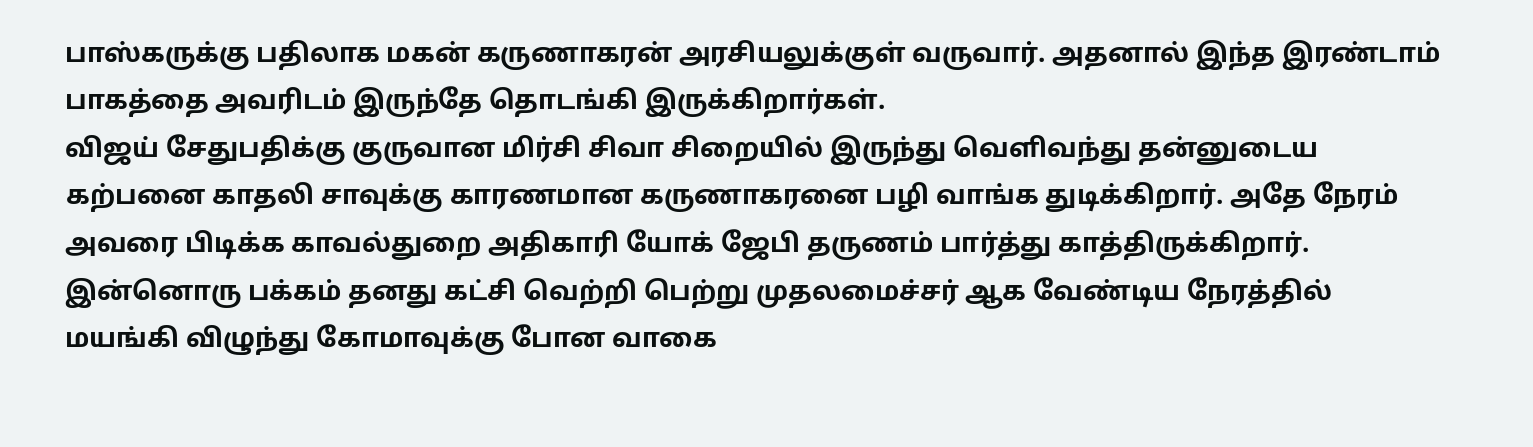பாஸ்கருக்கு பதிலாக மகன் கருணாகரன் அரசியலுக்குள் வருவார். அதனால் இந்த இரண்டாம் பாகத்தை அவரிடம் இருந்தே தொடங்கி இருக்கிறார்கள்.
விஜய் சேதுபதிக்கு குருவான மிர்சி சிவா சிறையில் இருந்து வெளிவந்து தன்னுடைய கற்பனை காதலி சாவுக்கு காரணமான கருணாகரனை பழி வாங்க துடிக்கிறார். அதே நேரம் அவரை பிடிக்க காவல்துறை அதிகாரி யோக் ஜேபி தருணம் பார்த்து காத்திருக்கிறார்.
இன்னொரு பக்கம் தனது கட்சி வெற்றி பெற்று முதலமைச்சர் ஆக வேண்டிய நேரத்தில் மயங்கி விழுந்து கோமாவுக்கு போன வாகை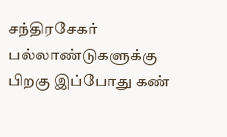சந்திரசேகர் பல்லாண்டுகளுக்கு பிறகு இப்போது கண்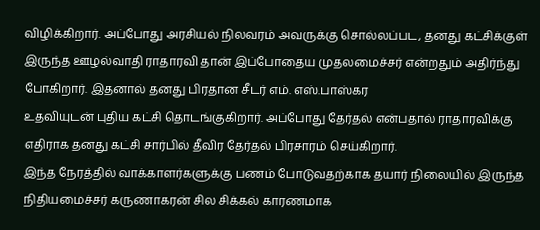விழிக்கிறார். அப்போது அரசியல் நிலவரம் அவருக்கு சொல்லப்பட, தனது கட்சிக்குள் இருந்த ஊழல்வாதி ராதாரவி தான் இப்போதைய முதலமைச்சர் என்றதும் அதிர்ந்து போகிறார். இதனால் தனது பிரதான சீடர் எம். எஸ்.பாஸ்கர
உதவியுடன் புதிய கட்சி தொடங்குகிறார். அப்போது தேர்தல் என்பதால் ராதாரவிக்கு எதிராக தனது கட்சி சார்பில் தீவிர தேர்தல் பிரசாரம் செய்கிறார்.
இந்த நேரத்தில் வாக்காளர்களுக்கு பணம் போடுவதற்காக தயார் நிலையில் இருந்த நிதியமைச்சர் கருணாகரன் சில சிக்கல் காரணமாக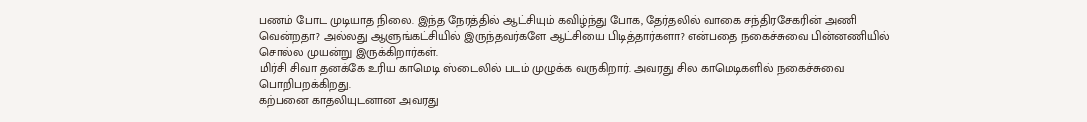பணம் போட முடியாத நிலை. இந்த நேரத்தில் ஆட்சியும் கவிழ்ந்து போக, தேர்தலில் வாகை சந்திரசேகரின் அணி வென்றதா? அல்லது ஆளுங்கட்சியில் இருந்தவர்களே ஆட்சியை பிடித்தார்களா? என்பதை நகைச்சுவை பின்னணியில் சொல்ல முயன்று இருக்கிறார்கள்.
மிர்சி சிவா தனக்கே உரிய காமெடி ஸ்டைலில் படம் முழுக்க வருகிறார். அவரது சில காமெடிகளில் நகைச்சுவை பொறிபறக்கிறது.
கற்பனை காதலியுடனான அவரது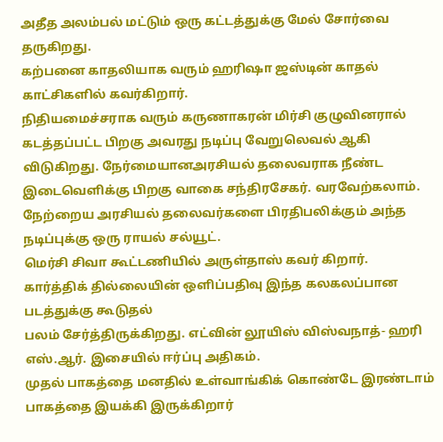அதீத அலம்பல் மட்டும் ஒரு கட்டத்துக்கு மேல் சோர்வை தருகிறது.
கற்பனை காதலியாக வரும் ஹரிஷா ஜஸ்டின் காதல் காட்சிகளில் கவர்கிறார்.
நிதியமைச்சராக வரும் கருணாகரன் மிர்சி குழுவினரால் கடத்தப்பட்ட பிறகு அவரது நடிப்பு வேறுலெவல் ஆகி விடுகிறது. நேர்மையானஅரசியல் தலைவராக நீண்ட இடைவெளிக்கு பிறகு வாகை சந்திரசேகர். வரவேற்கலாம். நேற்றைய அரசியல் தலைவர்களை பிரதிபலிக்கும் அந்த நடிப்புக்கு ஒரு ராயல் சல்யூட்.
மெர்சி சிவா கூட்டணியில் அருள்தாஸ் கவர் கிறார்.
கார்த்திக் தில்லையின் ஒளிப்பதிவு இந்த கலகலப்பான படத்துக்கு கூடுதல்
பலம் சேர்த்திருக்கிறது. எட்வின் லூயிஸ் விஸ்வநாத்- ஹரி எஸ்.ஆர். இசையில் ஈர்ப்பு அதிகம்.
முதல் பாகத்தை மனதில் உள்வாங்கிக் கொண்டே இரண்டாம் பாகத்தை இயக்கி இருக்கிறார்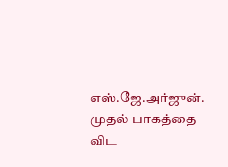எஸ்.ஜே.அர்ஜுன். முதல் பாகத்தை விட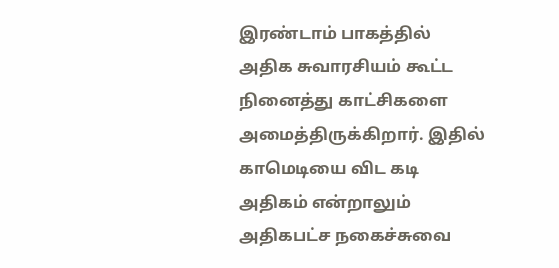இரண்டாம் பாகத்தில் அதிக சுவாரசியம் கூட்ட நினைத்து காட்சிகளை அமைத்திருக்கிறார். இதில் காமெடியை விட கடி அதிகம் என்றாலும் அதிகபட்ச நகைச்சுவை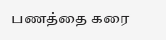பணத்தை கரை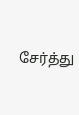சேர்த்து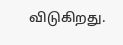விடுகிறது.